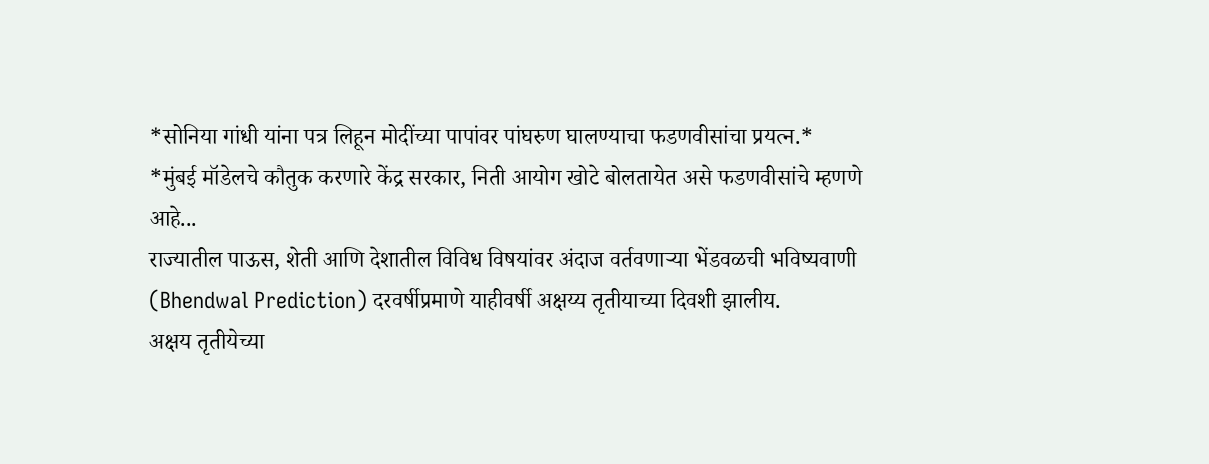*सोनिया गांधी यांना पत्र लिहून मोदींच्या पापांवर पांघरुण घालण्याचा फडणवीसांचा प्रयत्न.*
*मुंबई मॉडेलचे कौतुक करणारे केंद्र सरकार, निती आयोग खोटे बोलतायेत असे फडणवीसांचे म्हणणे आहे...
राज्यातील पाऊस, शेती आणि देशातील विविध विषयांवर अंदाज वर्तवणाऱ्या भेंडवळची भविष्यवाणी (Bhendwal Prediction) दरवर्षीप्रमाणे याहीवर्षी अक्षय्य तृतीयाच्या दिवशी झालीय.
अक्षय तृतीयेच्या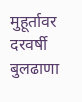मुहूर्तावर दरवर्षी बुलढाणा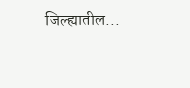जिल्ह्यातील...